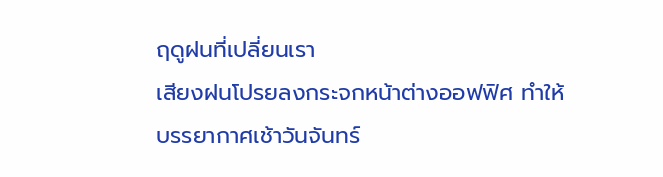ฤดูฝนที่เปลี่ยนเรา
เสียงฝนโปรยลงกระจกหน้าต่างออฟฟิศ ทำให้บรรยากาศเช้าวันจันทร์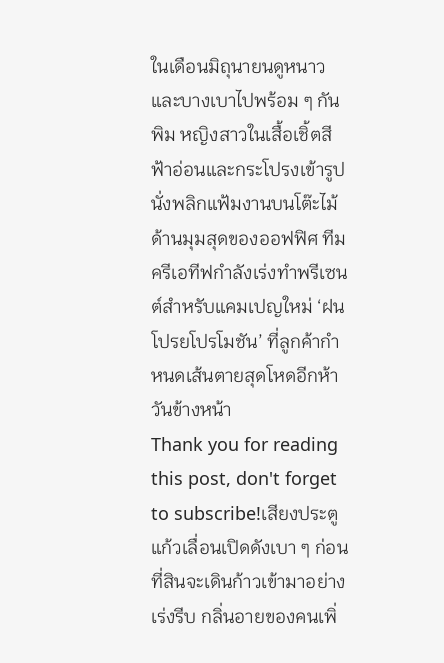ในเดือนมิถุนายนดูหนาวและบางเบาไปพร้อม ๆ กัน พิม หญิงสาวในเสื้อเชิ้ตสีฟ้าอ่อนและกระโปรงเข้ารูป นั่งพลิกแฟ้มงานบนโต๊ะไม้ด้านมุมสุดของออฟฟิศ ทีมครีเอทีฟกำลังเร่งทำพรีเซนต์สำหรับแคมเปญใหม่ ‘ฝนโปรยโปรโมชัน’ ที่ลูกค้ากำหนดเส้นตายสุดโหดอีกห้าวันข้างหน้า
Thank you for reading this post, don't forget to subscribe!เสียงประตูแก้วเลื่อนเปิดดังเบา ๆ ก่อนที่สินจะเดินก้าวเข้ามาอย่างเร่งรีบ กลิ่นอายของคนเพิ่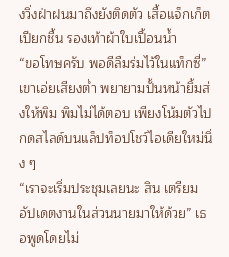งวิ่งฝ่าฝนมาถึงยังติดตัว เสื้อแจ็กเก็ตเปียกชื้น รองเท้าผ้าใบเปื้อนน้ำ
“ขอโทษครับ พอดีลืมร่มไว้ในแท็กซี่” เขาเอ่ยเสียงต่ำ พยายามปั้นหน้ายิ้มส่งให้พิม พิมไม่ได้ตอบ เพียงโน้มตัวไปกดสไลด์บนแล็ปท็อปโชว์ไอเดียใหม่นิ่ง ๆ
“เราจะเริ่มประชุมเลยนะ สิน เตรียมอัปเดตงานในส่วนนายมาให้ด้วย” เธอพูดโดยไม่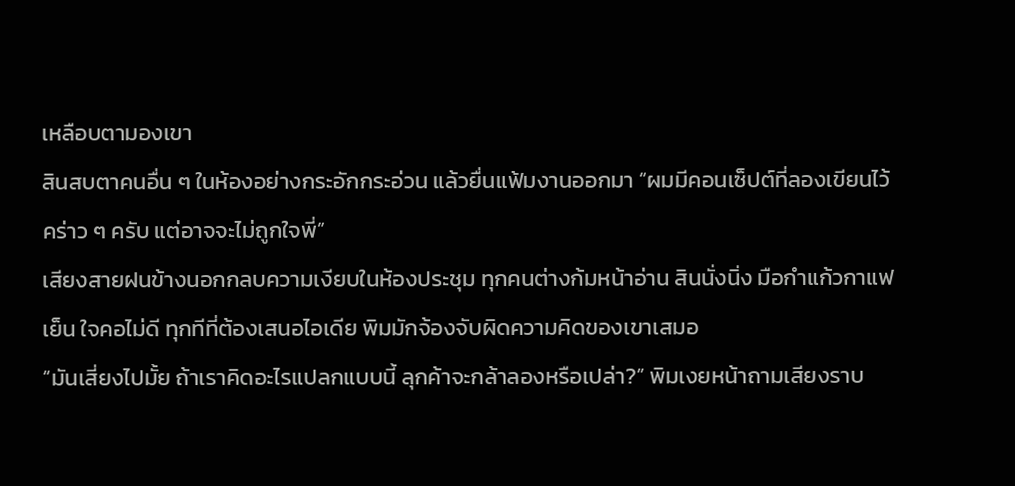เหลือบตามองเขา
สินสบตาคนอื่น ๆ ในห้องอย่างกระอักกระอ่วน แล้วยื่นแฟ้มงานออกมา “ผมมีคอนเซ็ปต์ที่ลองเขียนไว้คร่าว ๆ ครับ แต่อาจจะไม่ถูกใจพี่”
เสียงสายฝนข้างนอกกลบความเงียบในห้องประชุม ทุกคนต่างก้มหน้าอ่าน สินนั่งนิ่ง มือกำแก้วกาแฟเย็น ใจคอไม่ดี ทุกทีที่ต้องเสนอไอเดีย พิมมักจ้องจับผิดความคิดของเขาเสมอ
“มันเสี่ยงไปมั้ย ถ้าเราคิดอะไรแปลกแบบนี้ ลุกค้าจะกล้าลองหรือเปล่า?” พิมเงยหน้าถามเสียงราบ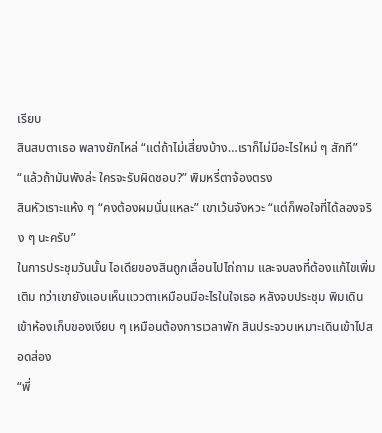เรียบ
สินสบตาเธอ พลางยักไหล่ “แต่ถ้าไม่เสี่ยงบ้าง…เราก็ไม่มีอะไรใหม่ ๆ สักที”
“แล้วถ้ามันพังล่ะ ใครจะรับผิดชอบ?” พิมหรี่ตาจ้องตรง
สินหัวเราะแห้ง ๆ “คงต้องผมนั่นแหละ” เขาเว้นจังหวะ “แต่ก็พอใจที่ได้ลองจริง ๆ นะครับ”
ในการประชุมวันนั้น ไอเดียของสินถูกเลื่อนไปไถ่ถาม และจบลงที่ต้องแก้ไขเพิ่มเติม ทว่าเขายังแอบเห็นแววตาเหมือนมีอะไรในใจเธอ หลังจบประชุม พิมเดินเข้าห้องเก็บของเงียบ ๆ เหมือนต้องการเวลาพัก สินประจวบเหมาะเดินเข้าไปสอดส่อง
“พี่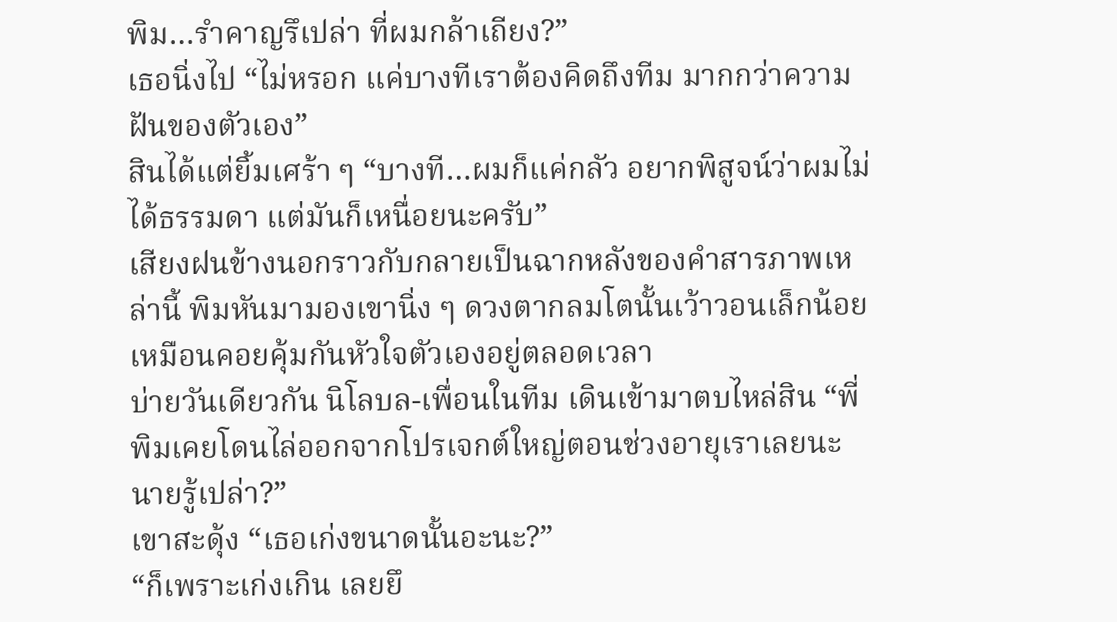พิม…รำคาญรึเปล่า ที่ผมกล้าเถียง?”
เธอนิ่งไป “ไม่หรอก แค่บางทีเราต้องคิดถึงทีม มากกว่าความฝันของตัวเอง”
สินได้แต่ยิ้มเศร้า ๆ “บางที…ผมก็แค่กลัว อยากพิสูจน์ว่าผมไม่ได้ธรรมดา แต่มันก็เหนื่อยนะครับ”
เสียงฝนข้างนอกราวกับกลายเป็นฉากหลังของคำสารภาพเหล่านี้ พิมหันมามองเขานิ่ง ๆ ดวงตากลมโตนั้นเว้าวอนเล็กน้อยเหมือนคอยคุ้มกันหัวใจตัวเองอยู่ตลอดเวลา
บ่ายวันเดียวกัน นิโลบล-เพื่อนในทีม เดินเข้ามาตบไหล่สิน “พี่พิมเคยโดนไล่ออกจากโปรเจกต์ใหญ่ตอนช่วงอายุเราเลยนะ นายรู้เปล่า?”
เขาสะดุ้ง “เธอเก่งขนาดนั้นอะนะ?”
“ก็เพราะเก่งเกิน เลยยึ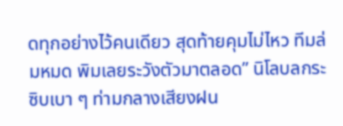ดทุกอย่างไว้คนเดียว สุดท้ายคุมไม่ไหว ทีมล่มหมด พิมเลยระวังตัวมาตลอด” นิโลบลกระซิบเบา ๆ ท่ามกลางเสียงฝน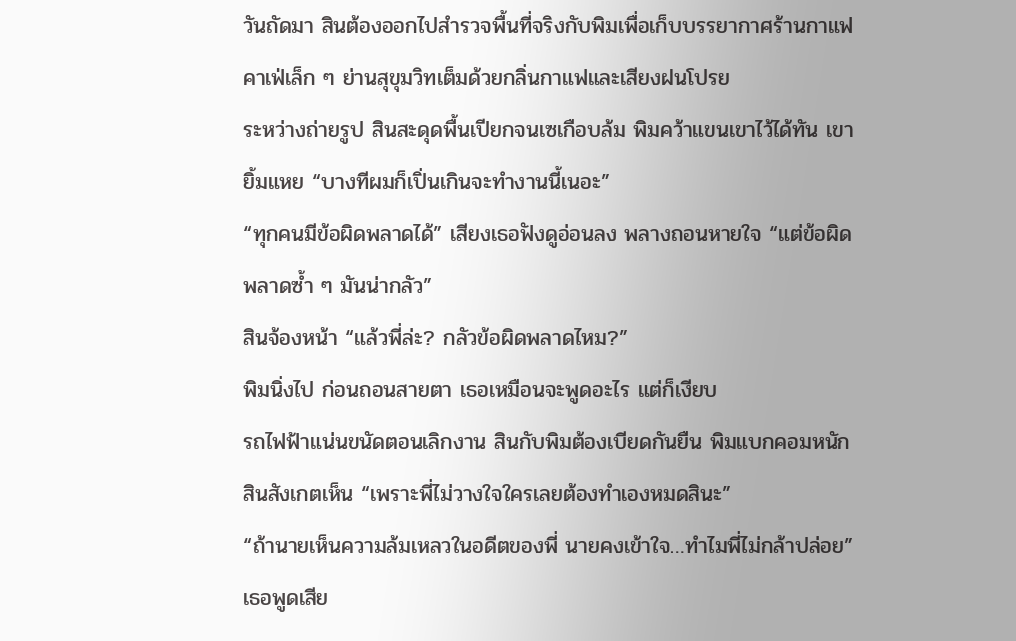วันถัดมา สินต้องออกไปสำรวจพื้นที่จริงกับพิมเพื่อเก็บบรรยากาศร้านกาแฟ คาเฟ่เล็ก ๆ ย่านสุขุมวิทเต็มด้วยกลิ่นกาแฟและเสียงฝนโปรย
ระหว่างถ่ายรูป สินสะดุดพื้นเปียกจนเซเกือบล้ม พิมคว้าแขนเขาไว้ได้ทัน เขายิ้มแหย “บางทีผมก็เปิ่นเกินจะทำงานนี้เนอะ”
“ทุกคนมีข้อผิดพลาดได้” เสียงเธอฟังดูอ่อนลง พลางถอนหายใจ “แต่ข้อผิดพลาดซ้ำ ๆ มันน่ากลัว”
สินจ้องหน้า “แล้วพี่ล่ะ? กลัวข้อผิดพลาดไหม?”
พิมนิ่งไป ก่อนถอนสายตา เธอเหมือนจะพูดอะไร แต่ก็เงียบ
รถไฟฟ้าแน่นขนัดตอนเลิกงาน สินกับพิมต้องเบียดกันยืน พิมแบกคอมหนัก สินสังเกตเห็น “เพราะพี่ไม่วางใจใครเลยต้องทำเองหมดสินะ”
“ถ้านายเห็นความล้มเหลวในอดีตของพี่ นายคงเข้าใจ…ทำไมพี่ไม่กล้าปล่อย” เธอพูดเสีย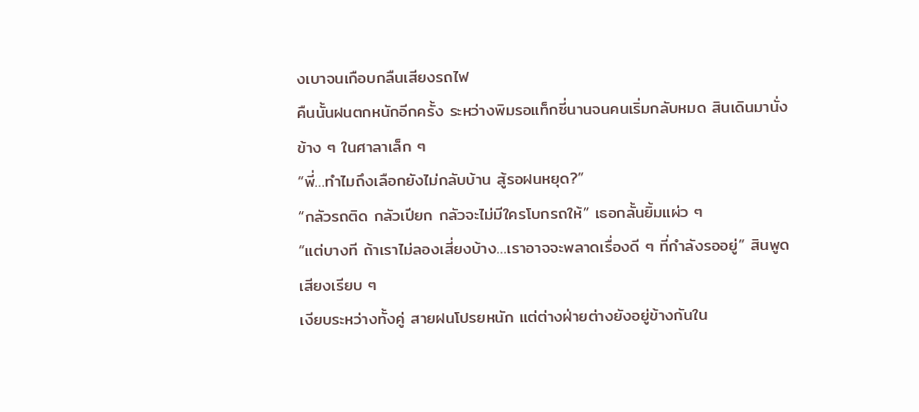งเบาจนเกือบกลืนเสียงรถไฟ
คืนนั้นฝนตกหนักอีกครั้ง ระหว่างพิมรอแท็กซี่นานจนคนเริ่มกลับหมด สินเดินมานั่งข้าง ๆ ในศาลาเล็ก ๆ
“พี่…ทำไมถึงเลือกยังไม่กลับบ้าน สู้รอฝนหยุด?”
“กลัวรถติด กลัวเปียก กลัวจะไม่มีใครโบกรถให้” เธอกลั้นยิ้มแผ่ว ๆ
“แต่บางที ถ้าเราไม่ลองเสี่ยงบ้าง…เราอาจจะพลาดเรื่องดี ๆ ที่กำลังรออยู่” สินพูดเสียงเรียบ ๆ
เงียบระหว่างทั้งคู่ สายฝนโปรยหนัก แต่ต่างฝ่ายต่างยังอยู่ข้างกันใน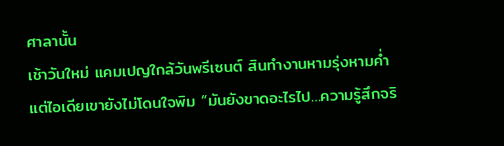ศาลานั้น
เช้าวันใหม่ แคมเปญใกล้วันพรีเซนต์ สินทำงานหามรุ่งหามค่ำแต่ไอเดียเขายังไม่โดนใจพิม “มันยังขาดอะไรไป…ความรู้สึกจริ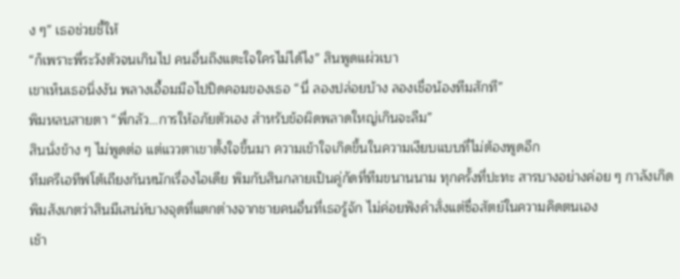ง ๆ” เธอช่วยชี้ให้
“ก็เพราะพี่ระวังตัวจนเกินไป คนอื่นถึงแตะใจใครไม่ได้ไง” สินพูดแผ่วเบา
เขาเห็นเธอนิ่งงัน พลางเอื้อมมือไปปิดคอมของเธอ “นี่ ลองปล่อยบ้าง ลองเชื่อน้องทีมสักที”
พิมหลบสายตา “พี่กลัว…การให้อภัยตัวเอง สำหรับข้อผิดพลาดใหญ่เกินจะลืม”
สินนั่งข้าง ๆ ไม่พูดต่อ แต่แววตาเขาตั้งใจขึ้นมา ความเข้าใจเกิดขึ้นในความเงียบแบบที่ไม่ต้องพูดอีก
ทีมครีเอทีฟโต้เถียงกันหนักเรื่องไอเดีย พิมกับสินกลายเป็นคู่กัดที่ทีมขนานนาม ทุกครั้งที่ปะทะ สารบางอย่างค่อย ๆ กาลังเกิด พิมสังเกตว่าสินมีเสน่ห์บางจุดที่แตกต่างจากชายคนอื่นที่เธอรู้จัก ไม่ค่อยฟังคำสั่งแต่ซื่อสัตย์ในความคิดตนเอง
เช้า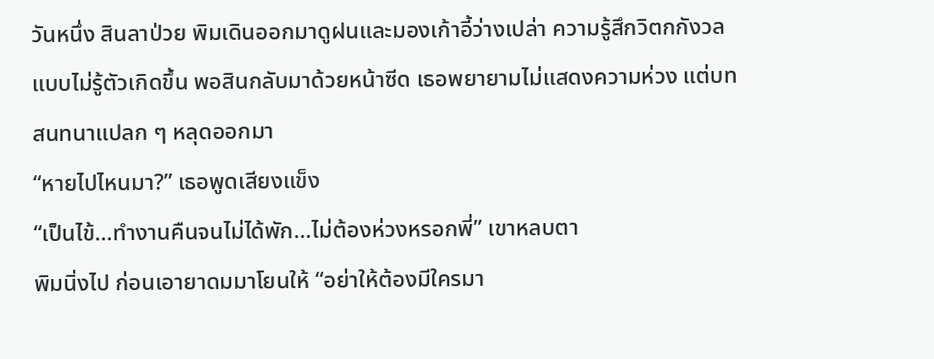วันหนึ่ง สินลาป่วย พิมเดินออกมาดูฝนและมองเก้าอี้ว่างเปล่า ความรู้สึกวิตกกังวลแบบไม่รู้ตัวเกิดขึ้น พอสินกลับมาด้วยหน้าซีด เธอพยายามไม่แสดงความห่วง แต่บทสนทนาแปลก ๆ หลุดออกมา
“หายไปไหนมา?” เธอพูดเสียงแข็ง
“เป็นไข้…ทำงานคืนจนไม่ได้พัก…ไม่ต้องห่วงหรอกพี่” เขาหลบตา
พิมนิ่งไป ก่อนเอายาดมมาโยนให้ “อย่าให้ต้องมีใครมา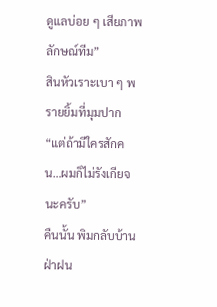ดูแลบ่อย ๆ เสียภาพลักษณ์ทีม”
สินหัวเราะเบา ๆ พรายยิ้มที่มุมปาก “แต่ถ้ามีใครสักคน…ผมก็ไม่รังเกียจนะครับ”
คืนนั้น พิมกลับบ้านฝ่าฝน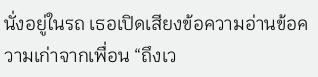นั่งอยู่ในรถ เธอเปิดเสียงข้อความอ่านข้อความเก่าจากเพื่อน “ถึงเว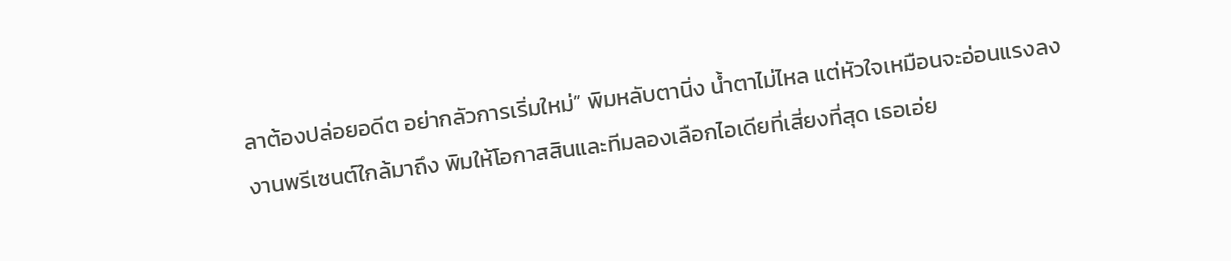ลาต้องปล่อยอดีต อย่ากลัวการเริ่มใหม่” พิมหลับตานิ่ง น้ำตาไม่ไหล แต่หัวใจเหมือนจะอ่อนแรงลง
งานพรีเซนต์ใกล้มาถึง พิมให้โอกาสสินและทีมลองเลือกไอเดียที่เสี่ยงที่สุด เธอเอ่ย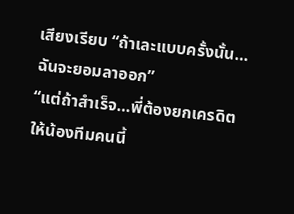เสียงเรียบ “ถ้าเละแบบครั้งนั้น…ฉันจะยอมลาออก”
“แต่ถ้าสำเร็จ…พี่ต้องยกเครดิตให้น้องทีมคนนี้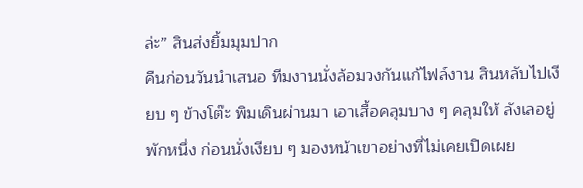ล่ะ” สินส่งยิ้มมุมปาก
คืนก่อนวันนำเสนอ ทีมงานนั่งล้อมวงกันแก้ไฟล์งาน สินหลับไปเงียบ ๆ ข้างโต๊ะ พิมเดินผ่านมา เอาเสื้อคลุมบาง ๆ คลุมให้ ลังเลอยู่พักหนึ่ง ก่อนนั่งเงียบ ๆ มองหน้าเขาอย่างที่ไม่เคยเปิดเผย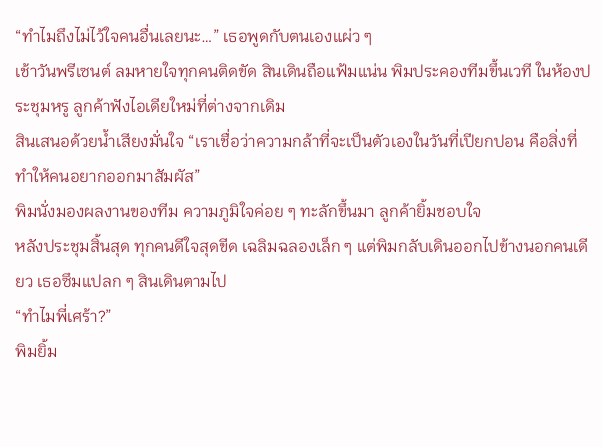“ทำไมถึงไม่ไว้ใจคนอื่นเลยนะ…” เธอพูดกับตนเองแผ่ว ๆ
เช้าวันพรีเซนต์ ลมหายใจทุกคนติดขัด สินเดินถือแฟ้มแน่น พิมประคองทีมขึ้นเวที ในห้องประชุมหรู ลูกค้าฟังไอเดียใหม่ที่ต่างจากเดิม
สินเสนอด้วยน้ำเสียงมั่นใจ “เราเชื่อว่าความกล้าที่จะเป็นตัวเองในวันที่เปียกปอน คือสิ่งที่ทำให้คนอยากออกมาสัมผัส”
พิมนั่งมองผลงานของทีม ความภูมิใจค่อย ๆ ทะลักขึ้นมา ลูกค้ายิ้มชอบใจ
หลังประชุมสิ้นสุด ทุกคนดีใจสุดขีด เฉลิมฉลองเล็ก ๆ แต่พิมกลับเดินออกไปข้างนอกคนเดียว เธอซึมแปลก ๆ สินเดินตามไป
“ทำไมพี่เศร้า?”
พิมยิ้ม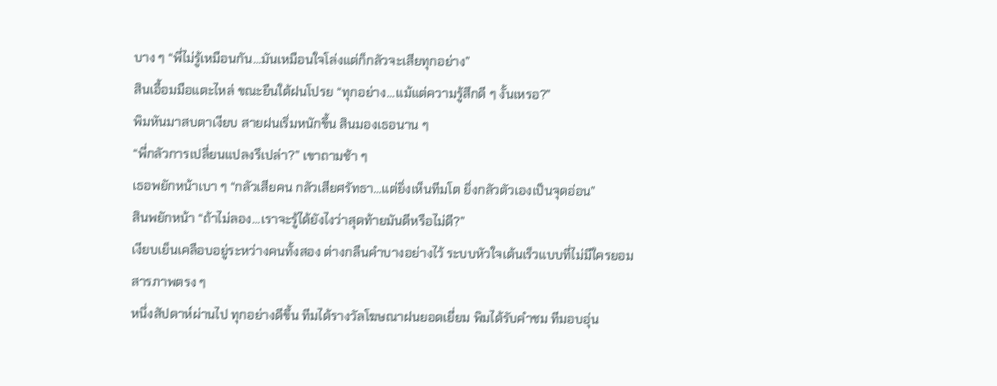บาง ๆ “พี่ไม่รู้เหมือนกัน…มันเหมือนใจโล่งแต่ก็กลัวจะเสียทุกอย่าง”
สินเอื้อมมือแตะไหล่ ขณะยืนใต้ฝนโปรย “ทุกอย่าง…แม้แต่ความรู้สึกดี ๆ งั้นเหรอ?”
พิมหันมาสบตาเงียบ สายฝนเริ่มหนักขึ้น สินมองเธอนาน ๆ
“พี่กลัวการเปลี่ยนแปลงรึเปล่า?” เขาถามช้า ๆ
เธอพยักหน้าเบา ๆ “กลัวเสียคน กลัวเสียศรัทธา…แต่ยิ่งเห็นทีมโต ยิ่งกลัวตัวเองเป็นจุดอ่อน”
สินพยักหน้า “ถ้าไม่ลอง…เราจะรู้ได้ยังไงว่าสุดท้ายมันดีหรือไม่ดี?”
เงียบเย็นเคลือบอยู่ระหว่างคนทั้งสอง ต่างกลืนคำบางอย่างไว้ ระบบหัวใจเต้นเร็วแบบที่ไม่มีใครยอมสารภาพตรง ๆ
หนึ่งสัปดาห์ผ่านไป ทุกอย่างดีขึ้น ทีมได้รางวัลโฆษณาฝนยอดเยี่ยม พิมได้รับคำชม ทีมอบอุ่น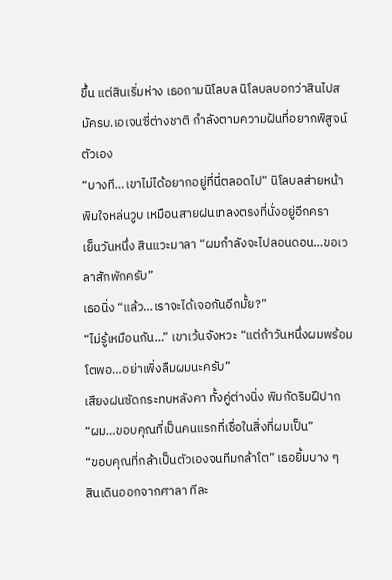ขึ้น แต่สินเริ่มห่าง เธอถามนิโลบล นิโลบลบอกว่าสินไปสมัครบ.เอเจนซี่ต่างชาติ กำลังตามความฝันที่อยากพิสูจน์ตัวเอง
“บางที…เขาไม่ได้อยากอยู่ที่นี่ตลอดไป” นิโลบลส่ายหน้า
พิมใจหล่นวูบ เหมือนสายฝนเทลงตรงที่นั่งอยู่อีกครา
เย็นวันหนึ่ง สินแวะมาลา “ผมกำลังจะไปลอนดอน…ขอเวลาสักพักครับ”
เธอนิ่ง “แล้ว…เราจะได้เจอกันอีกมั้ย?”
“ไม่รู้เหมือนกัน…” เขาเว้นจังหวะ “แต่ถ้าวันหนึ่งผมพร้อมโตพอ…อย่าเพิ่งลืมผมนะครับ”
เสียงฝนซัดกระทบหลังคา ทั้งคู่ต่างนิ่ง พิมกัดริมฝีปาก
“ผม…ขอบคุณที่เป็นคนแรกที่เชื่อในสิ่งที่ผมเป็น”
“ขอบคุณที่กล้าเป็นตัวเองจนทีมกล้าโต” เธอยิ้มบาง ๆ
สินเดินออกจากศาลา ทีละ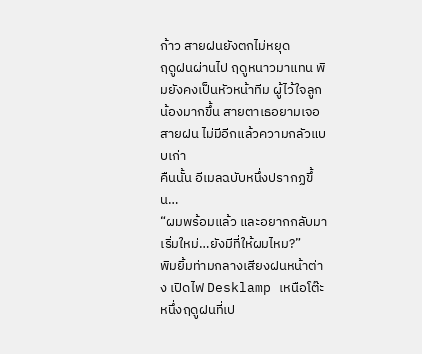ก้าว สายฝนยังตกไม่หยุด
ฤดูฝนผ่านไป ฤดูหนาวมาแทน พิมยังคงเป็นหัวหน้าทีม ผู้ไว้ใจลูกน้องมากขึ้น สายตาเธอยามเจอสายฝน ไม่มีอีกแล้วความกลัวแบบเก่า
คืนนั้น อีเมลฉบับหนึ่งปรากฏขึ้น…
“ผมพร้อมแล้ว และอยากกลับมาเริ่มใหม่…ยังมีที่ให้ผมไหม?”
พิมยิ้มท่ามกลางเสียงฝนหน้าต่าง เปิดไฟ Desklamp เหนือโต๊ะ หนึ่งฤดูฝนที่เป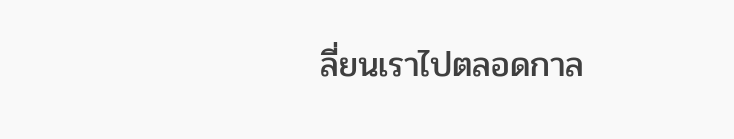ลี่ยนเราไปตลอดกาล